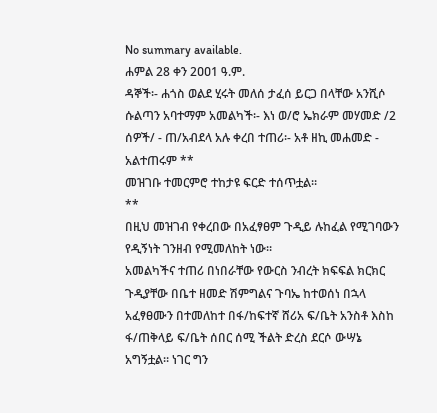No summary available.
ሐምል 28 ቀን 2ዐዐ1 ዓ.ም.
ዳኞች፡- ሐጎስ ወልደ ሂሩት መለሰ ታፈሰ ይርጋ በላቸው አንሺሶ ሱልጣን አባተማም አመልካች፡- እነ ወ/ሮ ኤክራም መሃመድ /2 ሰዎች/ - ጠ/አብደላ አሉ ቀረበ ተጠሪ፡- አቶ ዘኪ መሐመድ - አልተጠሩም **
መዝገቡ ተመርምሮ ተከታዩ ፍርድ ተሰጥቷል።
**
በዚህ መዝገብ የቀረበው በአፈፃፀም ጉዲይ ሉከፈል የሚገባውን የዲኝነት ገንዘብ የሚመለከት ነው።
አመልካችና ተጠሪ በነበራቸው የውርስ ንብረት ክፍፍል ክርክር ጉዲያቸው በቤተ ዘመድ ሽምግልና ጉባኤ ከተወሰነ በኋላ አፈፃፀሙን በተመለከተ በፋ/ከፍተኛ ሸሪአ ፍ/ቤት አንስቶ እስከ ፋ/ጠቅላይ ፍ/ቤት ሰበር ሰሚ ችልት ድረስ ደርሶ ውሣኔ አግኝቷል። ነገር ግን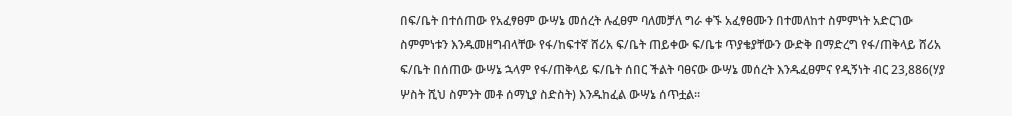በፍ/ቤት በተሰጠው የአፈፃፀም ውሣኔ መሰረት ሉፈፀም ባለመቻለ ግራ ቀኙ አፈፃፀሙን በተመለከተ ስምምነት አድርገው ስምምነቱን እንዱመዘግብላቸው የፋ/ከፍተኛ ሸሪአ ፍ/ቤት ጠይቀው ፍ/ቤቱ ጥያቄያቸውን ውድቅ በማድረግ የፋ/ጠቅላይ ሸሪአ ፍ/ቤት በሰጠው ውሣኔ ኋላም የፋ/ጠቅላይ ፍ/ቤት ሰበር ችልት ባፀናው ውሣኔ መሰረት እንዱፈፀምና የዲኝነት ብር 23,886(ሃያ ሦስት ሺህ ስምንት መቶ ሰማኒያ ስድስት) እንዱከፈል ውሣኔ ሰጥቷል።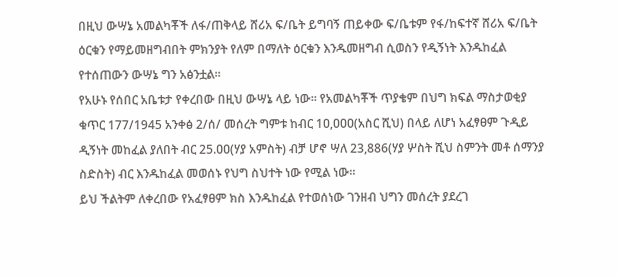በዚህ ውሣኔ አመልካቾች ለፋ/ጠቅላይ ሸሪአ ፍ/ቤት ይግባኝ ጠይቀው ፍ/ቤቱም የፋ/ከፍተኛ ሸሪአ ፍ/ቤት ዕርቁን የማይመዘግብበት ምክንያት የለም በማለት ዕርቁን እንዱመዘግብ ሲወስን የዲኝነት እንዱከፈል የተሰጠውን ውሣኔ ግን አፅንቷል።
የአሁኑ የሰበር አቤቱታ የቀረበው በዚህ ውሣኔ ላይ ነው። የአመልካቾች ጥያቄም በህግ ክፍል ማስታወቂያ ቁጥር 177/1945 አንቀፅ 2/ሰ/ መሰረት ግምቱ ከብር 1ዐ,ዐዐዐ(አስር ሺህ) በላይ ለሆነ አፈፃፀም ጉዲይ ዲኝነት መከፈል ያለበት ብር 25.ዐዐ(ሃያ አምስት) ብቻ ሆኖ ሣለ 23,886(ሃያ ሦስት ሺህ ስምንት መቶ ሰማንያ ስድስት) ብር እንዱከፈል መወሰኑ የህግ ስህተት ነው የሚል ነው።
ይህ ችልትም ለቀረበው የአፈፃፀም ክስ እንዱከፈል የተወሰነው ገንዘብ ህግን መሰረት ያደረገ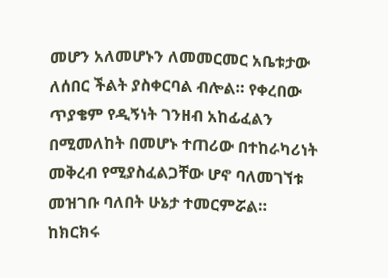መሆን አለመሆኑን ለመመርመር አቤቱታው ለሰበር ችልት ያስቀርባል ብሎል። የቀረበው ጥያቄም የዲኝነት ገንዘብ አከፊፈልን በሚመለከት በመሆኑ ተጠሪው በተከራካሪነት መቅረብ የሚያስፈልጋቸው ሆኖ ባለመገኘቱ መዝገቡ ባለበት ሁኔታ ተመርምሯል።
ከክርክሩ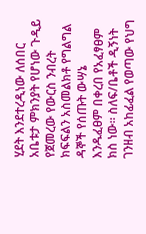ሂደት እንደተረዲነው ለሰበር አቤቱታ ምክንያት የሆነው ጉዲይ የጀመረው የውርስ ንብረት ክፍፍልን አስመልክቶ የግልግል ዳኞች የሰጡት ውሣኔ እንዱፈፀም በቀረበ የአፈፃፀም ክስ ነው። ስለፍ/ቤቶች ዲኝነት ገንዘብ አከፊፈል የወጣው የህግ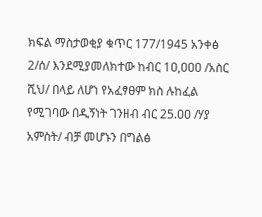ክፍል ማስታወቂያ ቁጥር 177/1945 አንቀፅ 2/ሰ/ እንደሚያመለክተው ከብር 1ዐ,ዐዐዐ /አስር ሺህ/ በላይ ለሆነ የአፈፃፀም ክስ ሉከፈል የሚገባው በዲኝነት ገንዘብ ብር 25.ዐዐ /ሃያ አምስት/ ብቻ መሆኑን በግልፅ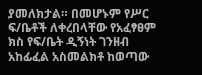ያመለክታል። በመሆኑም የሥር ፍ/ቤቶች ለቀረበላቸው የአፈፃፀም ክስ የፍ/ቤት ዲኝነት ገንዘብ አከፊፈል አስመልክቶ ከወጣው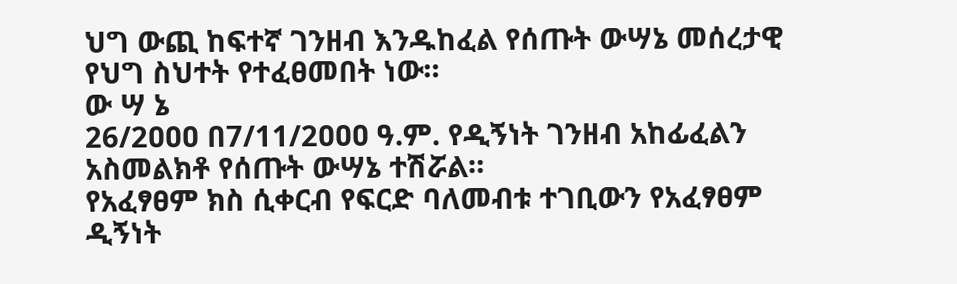ህግ ውጪ ከፍተኛ ገንዘብ እንዱከፈል የሰጡት ውሣኔ መሰረታዊ የህግ ስህተት የተፈፀመበት ነው።
ው ሣ ኔ
26/2ዐዐዐ በ7/11/2ዐዐዐ ዓ.ም. የዲኝነት ገንዘብ አከፊፈልን አስመልክቶ የሰጡት ውሣኔ ተሽሯል።
የአፈፃፀም ክስ ሲቀርብ የፍርድ ባለመብቱ ተገቢውን የአፈፃፀም ዲኝነት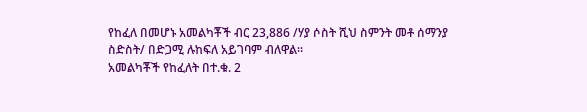የከፈለ በመሆኑ አመልካቾች ብር 23,886 /ሃያ ሶስት ሺህ ስምንት መቶ ሰማንያ ስድስት/ በድጋሚ ሉከፍለ አይገባም ብለዋል።
አመልካቾች የከፈለት በተ.ቁ. 2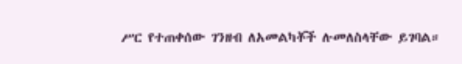ሥር የተጠቀሰው ገንዘብ ለአመልካቾች ሉመለስላቸው ይገባል።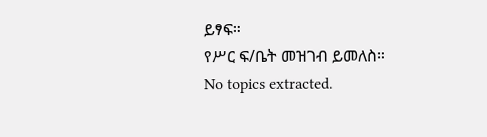ይፃፍ።
የሥር ፍ/ቤት መዝገብ ይመለስ።
No topics extracted.